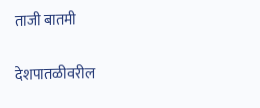ताजी बातमी

देशपातळीवरील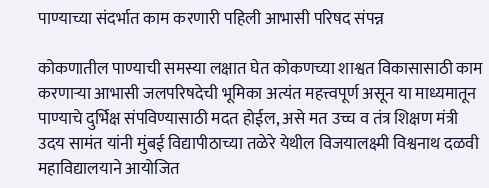पाण्याच्या संदर्भात काम करणारी पहिली आभासी परिषद संपन्न

कोकणातील पाण्याची समस्या लक्षात घेत कोकणच्या शाश्वत विकासासाठी काम करणाऱ्या आभासी जलपरिषदेची भूमिका अत्यंत महत्त्वपूर्ण असून या माध्यमातून पाण्याचे दुर्भिक्ष संपविण्यासाठी मदत होईल, असे मत उच्च व तंत्र शिक्षण मंत्री उदय सामंत यांनी मुंबई विद्यापीठाच्या तळेरे येथील विजयालक्ष्मी विश्वनाथ दळवी महाविद्यालयाने आयोजित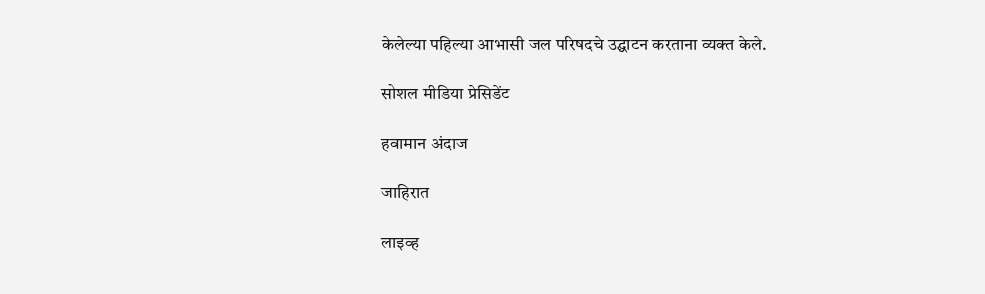केलेल्या पहिल्या आभासी जल परिषदचे उद्घाटन करताना व्यक्त केले.

सोशल मीडिया प्रेसिडेंट

हवामान अंदाज

जाहिरात

लाइव्ह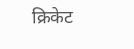क्रिकेट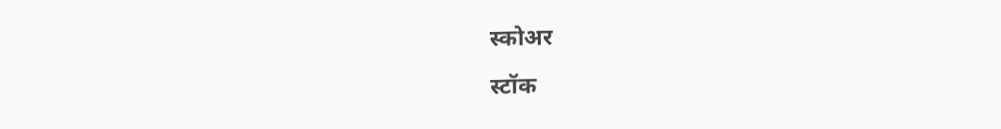स्कोअर

स्टॉक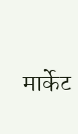मार्केट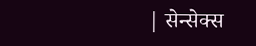| सेन्सेक्स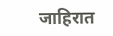जाहिरात